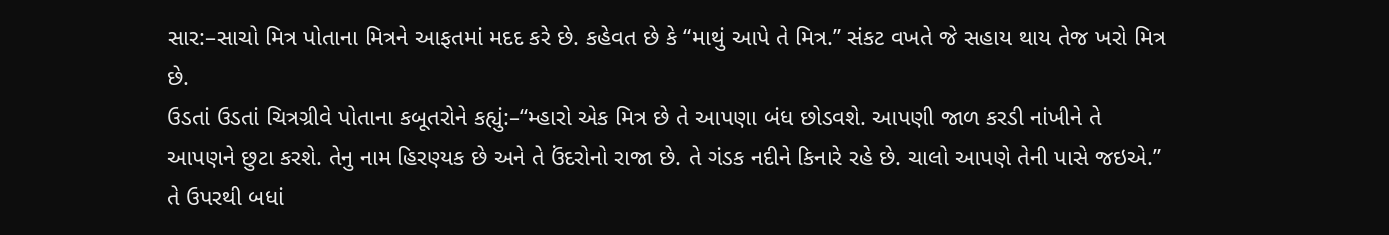સાર:–સાચો મિત્ર પોતાના મિત્રને આફતમાં મદદ કરે છે. કહેવત છે કે “માથું આપે તે મિત્ર.” સંકટ વખતે જે સહાય થાય તેજ ખરો મિત્ર છે.
ઉડતાં ઉડતાં ચિત્રગ્રીવે પોતાના કબૂતરોને કહ્યું:–“મ્હારો એક મિત્ર છે તે આપણા બંધ છોડવશે. આપણી જાળ કરડી નાંખીને તે આપણને છુટા કરશે. તેનુ નામ હિરણ્યક છે અને તે ઉંદરોનો રાજા છે. તે ગંડક નદીને કિનારે રહે છે. ચાલો આપણે તેની પાસે જઇએ.”
તે ઉપરથી બધાં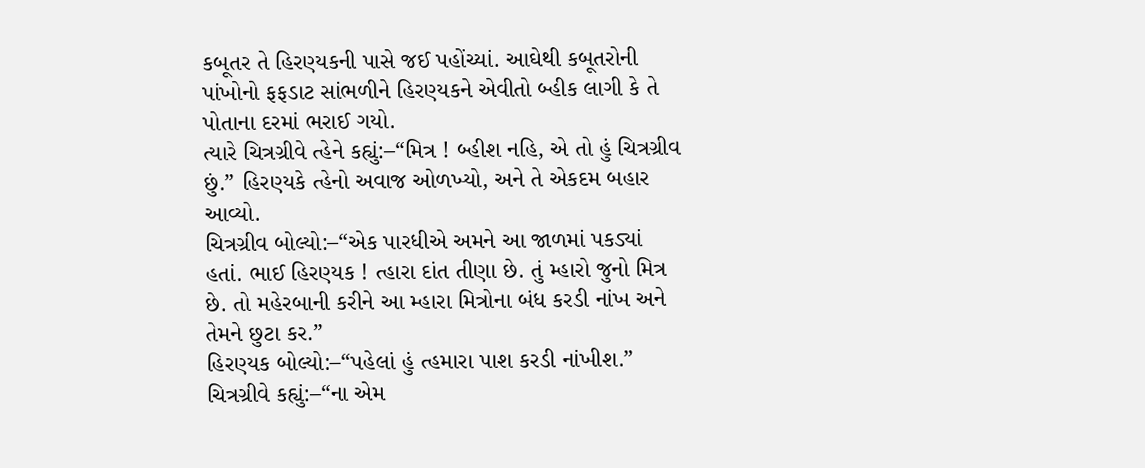કબૂતર તે હિરણ્યકની પાસે જઈ પહોંચ્યાં. આઘેથી કબૂતરોની પાંખોનો ફફડાટ સાંભળીને હિરણ્યકને એવીતો બ્હીક લાગી કે તે પોતાના દરમાં ભરાઈ ગયો.
ત્યારે ચિત્રગ્રીવે ત્હેને કહ્યું:–“મિત્ર ! બ્હીશ નહિ, એ તો હું ચિત્રગ્રીવ છું.” હિરણ્યકે ત્હેનો અવાજ ઓળખ્યો, અને તે એકદમ બહાર આવ્યો.
ચિત્રગ્રીવ બોલ્યો:–“એક પારધીએ અમને આ જાળમાં પકડ્યાં હતાં. ભાઈ હિરણ્યક ! ત્હારા દાંત તીણા છે. તું મ્હારો જુનો મિત્ર છે. તો મહેરબાની કરીને આ મ્હારા મિત્રોના બંધ કરડી નાંખ અને તેમને છુટા કર.”
હિરણ્યક બોલ્યો:–“પહેલાં હું ત્હમારા પાશ કરડી નાંખીશ.”
ચિત્રગ્રીવે કહ્યું:–“ના એમ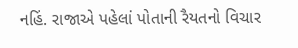નહિં. રાજાએ પહેલાં પોતાની રૈયતનો વિચાર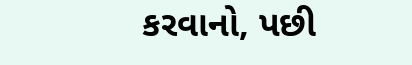કરવાનો, પછી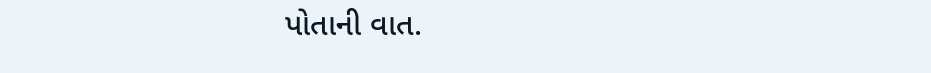પોતાની વાત.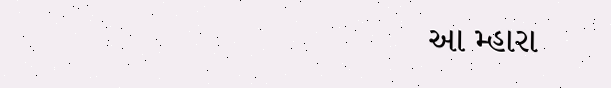આ મ્હારા